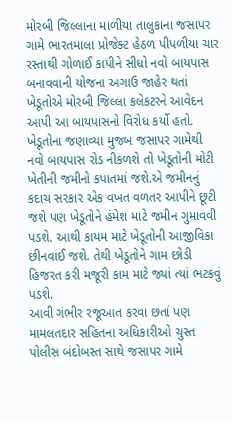મોરબી જિલ્લાના માળીયા તાલુકાના જસાપર ગામે ભારતમાલા પ્રોજેક્ટ હેઠળ પીપળીયા ચાર રસ્તાથી ગોળાઈ કાપીને સીધો નવો બાયપાસ બનાવવાની યોજના અગાઉ જાહેર થતાં ખેડૂતોએ મોરબી જિલ્લા કલેકટરને આવેદન આપી આ બાયપાસનો વિરોધ કર્યો હતો. ખેડૂતોના જણાવ્યા મુજબ જસાપર ગામેથી નવો બાયપાસ રોડ નીકળશે તો ખેડૂતોની મોટી ખેતીની જમીનો કપાતમાં જશે.એ જમીનનું કદાચ સરકાર એક વખત વળતર આપીને છૂટી જશે પણ ખેડૂતોને હંમેશ માટે જમીન ગુમાવવી પડશે. આથી કાયમ માટે ખેડૂતોની આજીવિકા છીનવાઈ જશે. તેથી ખેડૂતોને ગામ છોડી હિજરત કરી મજૂરી કામ માટે જ્યાં ત્યાં ભટકવું પડશે.
આવી ગંભીર રજૂઆત કરવા છતાં પણ મામલતદાર સહિતના અધિકારીઓ ચુસ્ત પોલીસ બંદોબસ્ત સાથે જસાપર ગામે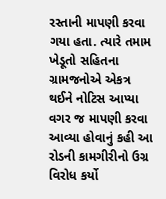રસ્તાની માપણી કરવા ગયા હતા. ત્યારે તમામ ખેડૂતો સહિતના ગ્રામજનોએ એકત્ર થઈને નોટિસ આપ્યા વગર જ માપણી કરવા આવ્યા હોવાનું કહી આ રોડની કામગીરીનો ઉગ્ર વિરોધ કર્યો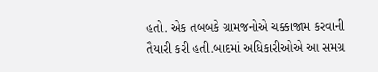હતો. એક તબબકે ગ્રામજનોએ ચક્કાજામ કરવાની તૈયારી કરી હતી.બાદમાં અધિકારીઓએ આ સમગ્ર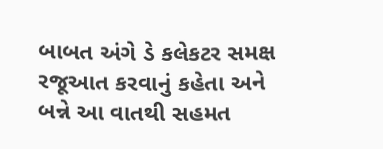બાબત અંગે ડે કલેકટર સમક્ષ રજૂઆત કરવાનું કહેતા અને બન્ને આ વાતથી સહમત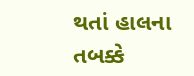થતાં હાલના તબક્કે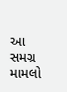આ સમગ્ર મામલો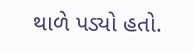થાળે પડ્યો હતો.